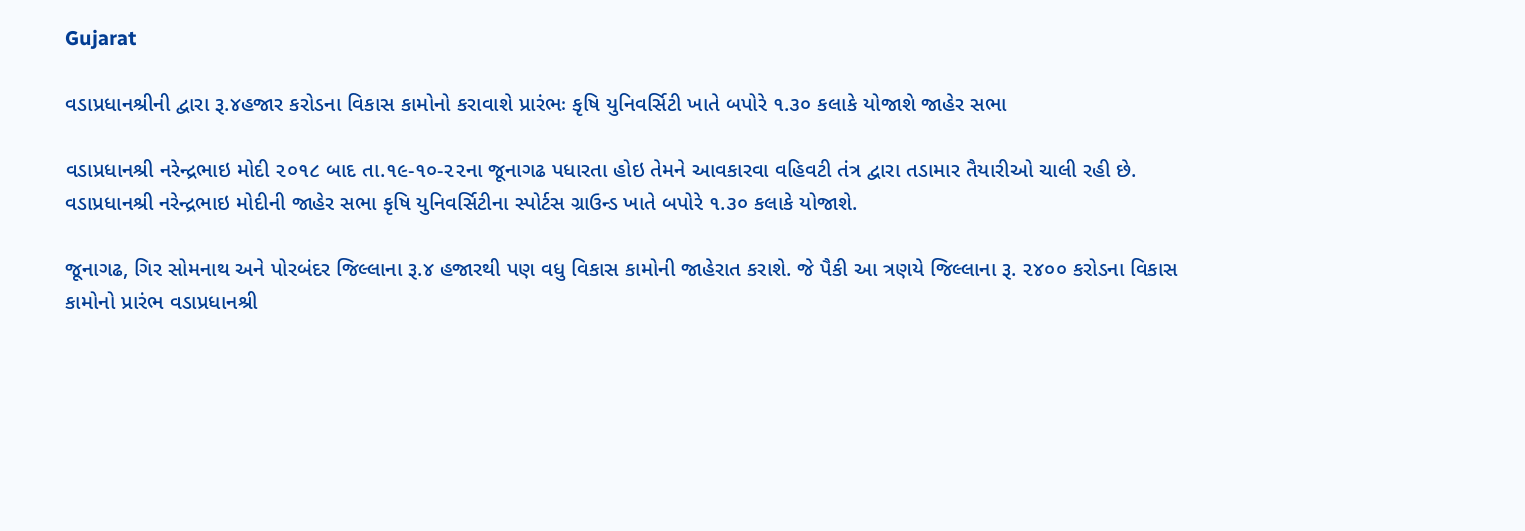Gujarat

વડાપ્રધાનશ્રીની દ્વારા રૂ.૪હજાર કરોડના વિકાસ કામોનો કરાવાશે પ્રારંભઃ કૃષિ યુનિવર્સિટી ખાતે બપોરે ૧.૩૦ કલાકે યોજાશે જાહેર સભા

વડાપ્રધાનશ્રી નરેન્દ્રભાઇ મોદી ૨૦૧૮ બાદ તા.૧૯-૧૦-૨૨ના જૂનાગઢ પધારતા હોઇ તેમને આવકારવા વહિવટી તંત્ર દ્વારા તડામાર તૈયારીઓ ચાલી રહી છે. વડાપ્રધાનશ્રી નરેન્દ્રભાઇ મોદીની જાહેર સભા કૃષિ યુનિવર્સિટીના સ્પોર્ટસ ગ્રાઉન્ડ ખાતે બપોરે ૧.૩૦ કલાકે યોજાશે.

જૂનાગઢ, ગિર સોમનાથ અને પોરબંદર જિલ્લાના રૂ.૪ હજારથી પણ વધુ વિકાસ કામોની જાહેરાત કરાશે. જે પૈકી આ ત્રણયે જિલ્લાના રૂ. ૨૪૦૦ કરોડના વિકાસ કામોનો પ્રારંભ વડાપ્રધાનશ્રી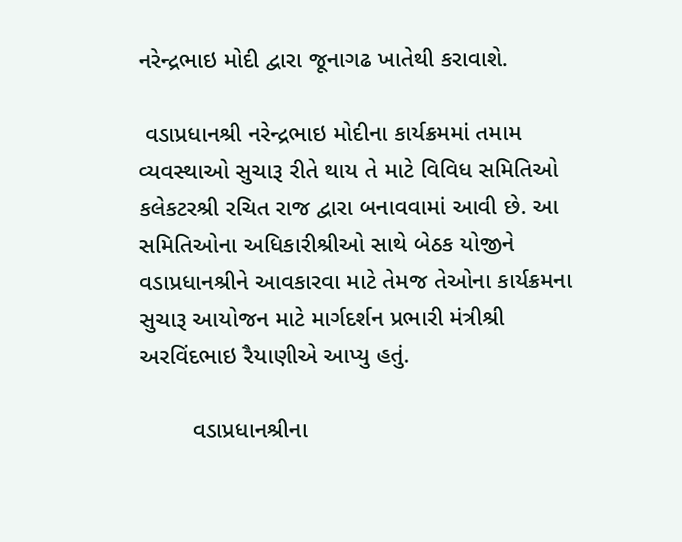નરેન્દ્રભાઇ મોદી દ્વારા જૂનાગઢ ખાતેથી કરાવાશે.

 વડાપ્રધાનશ્રી નરેન્દ્રભાઇ મોદીના કાર્યક્રમમાં તમામ વ્યવસ્થાઓ સુચારૂ રીતે થાય તે માટે વિવિધ સમિતિઓ કલેકટરશ્રી રચિત રાજ દ્વારા બનાવવામાં આવી છે. આ સમિતિઓના અધિકારીશ્રીઓ સાથે બેઠક યોજીને વડાપ્રધાનશ્રીને આવકારવા માટે તેમજ તેઓના કાર્યક્રમના સુચારૂ આયોજન માટે માર્ગદર્શન પ્રભારી મંત્રીશ્રી અરવિંદભાઇ રૈયાણીએ આપ્યુ હતું.

        વડાપ્રધાનશ્રીના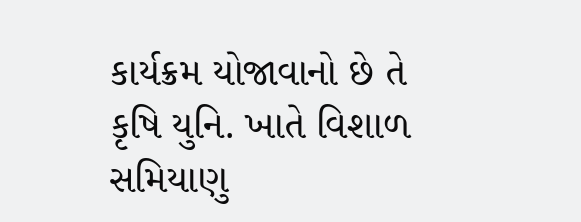કાર્યક્રમ યોજાવાનો છે તે કૃષિ યુનિ. ખાતે વિશાળ સમિયાણુ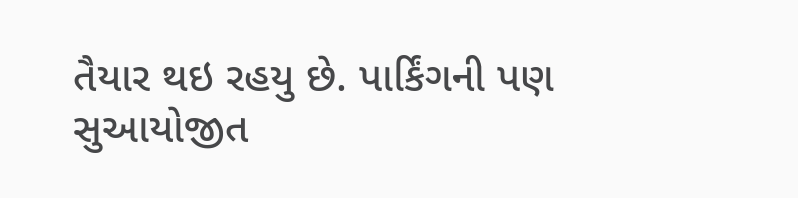તૈયાર થઇ રહયુ છે. પાર્કિંગની પણ સુઆયોજીત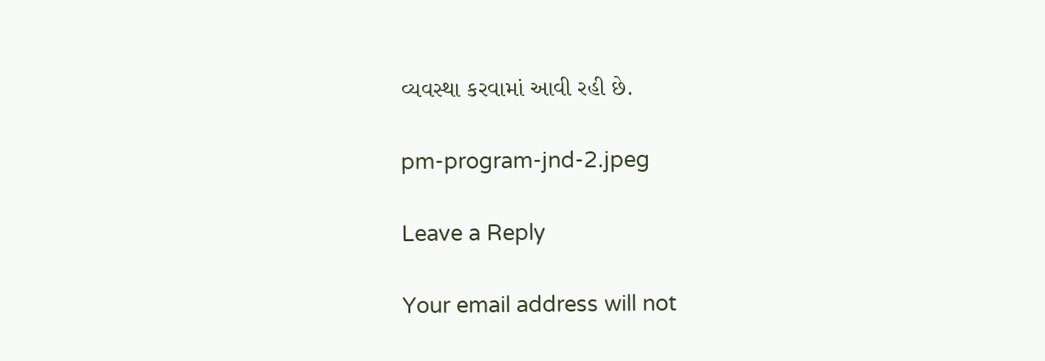વ્યવસ્થા કરવામાં આવી રહી છે.

pm-program-jnd-2.jpeg

Leave a Reply

Your email address will not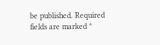be published. Required fields are marked *